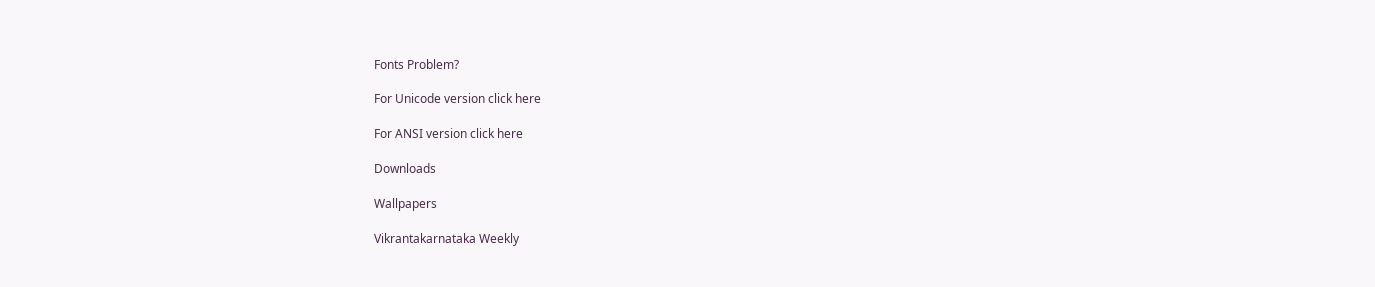Fonts Problem?

For Unicode version click here

For ANSI version click here

Downloads

Wallpapers

Vikrantakarnataka Weekly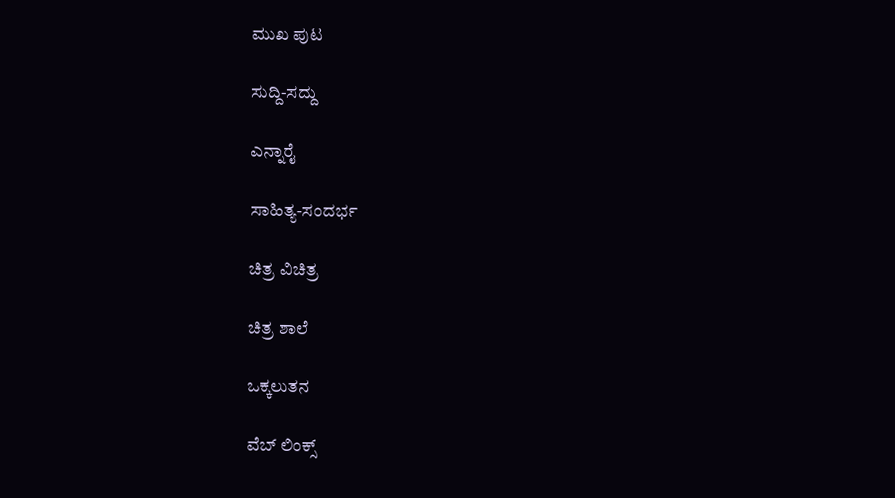ಮುಖ ಪುಟ

ಸುದ್ದಿ-ಸದ್ದು

ಎನ್ನಾರೈ

ಸಾಹಿತ್ಯ-ಸಂದರ್ಭ

ಚಿತ್ರ ವಿಚಿತ್ರ

ಚಿತ್ರ ಶಾಲೆ

ಒಕ್ಕಲುತನ

ವೆಬ್ ಲಿಂಕ್ಸ್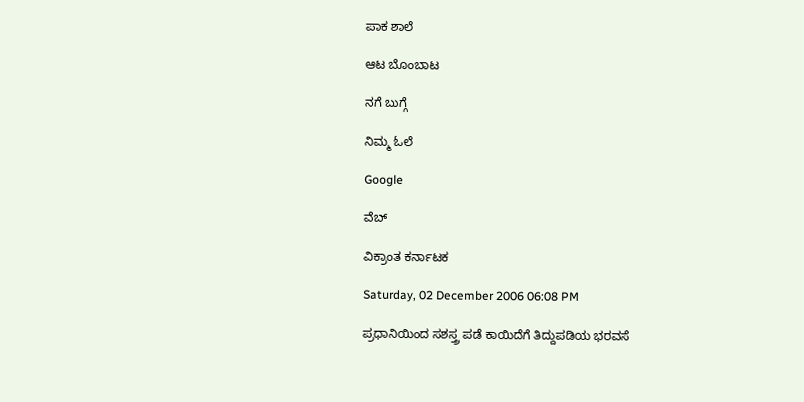ಪಾಕ ಶಾಲೆ

ಆಟ ಬೊಂಬಾಟ

ನಗೆ ಬುಗ್ಗೆ

ನಿಮ್ಮ ಓಲೆ

Google

ವೆಬ್

ವಿಕ್ರಾಂತ ಕರ್ನಾಟಕ

Saturday, 02 December 2006 06:08 PM

ಪ್ರಧಾನಿಯಿಂದ ಸಶಸ್ತ್ರ ಪಡೆ ಕಾಯಿದೆಗೆ ತಿದ್ದುಪಡಿಯ ಭರವಸೆ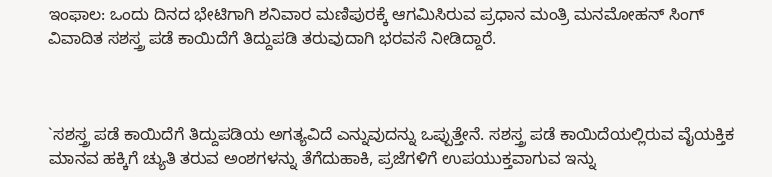ಇಂಫಾಲ: ಒಂದು ದಿನದ ಭೇಟಿಗಾಗಿ ಶನಿವಾರ ಮಣಿಪುರಕ್ಕೆ ಆಗಮಿಸಿರುವ ಪ್ರಧಾನ ಮಂತ್ರಿ ಮನಮೋಹನ್ ಸಿಂಗ್ ವಿವಾದಿತ ಸಶಸ್ತ್ರ ಪಡೆ ಕಾಯಿದೆಗೆ ತಿದ್ದುಪಡಿ ತರುವುದಾಗಿ ಭರವಸೆ ನೀಡಿದ್ದಾರೆ.



`ಸಶಸ್ತ್ರ ಪಡೆ ಕಾಯಿದೆಗೆ ತಿದ್ದುಪಡಿಯ ಅಗತ್ಯವಿದೆ ಎನ್ನುವುದನ್ನು ಒಪ್ಪುತ್ತೇನೆ. ಸಶಸ್ತ್ರ ಪಡೆ ಕಾಯಿದೆಯಲ್ಲಿರುವ ವೈಯಕ್ತಿಕ ಮಾನವ ಹಕ್ಕಿಗೆ ಚ್ಯುತಿ ತರುವ ಅಂಶಗಳನ್ನು ತೆಗೆದುಹಾಕಿ, ಪ್ರಜೆಗಳಿಗೆ ಉಪಯುಕ್ತವಾಗುವ ಇನ್ನು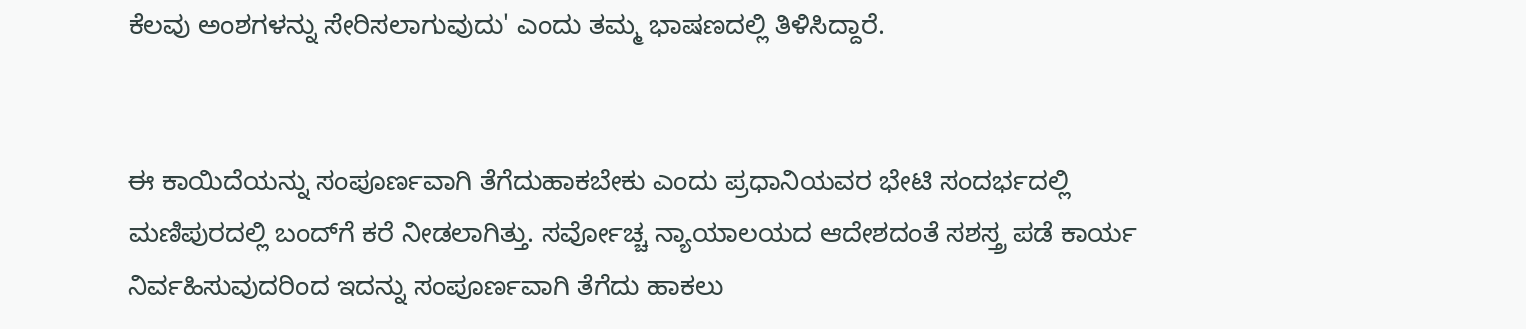ಕೆಲವು ಅಂಶಗಳನ್ನು ಸೇರಿಸಲಾಗುವುದು' ಎಂದು ತಮ್ಮ ಭಾಷಣದಲ್ಲಿ ತಿಳಿಸಿದ್ದಾರೆ.


ಈ ಕಾಯಿದೆಯನ್ನು ಸಂಪೂರ್ಣವಾಗಿ ತೆಗೆದುಹಾಕಬೇಕು ಎಂದು ಪ್ರಧಾನಿಯವರ ಭೇಟಿ ಸಂದರ್ಭದಲ್ಲಿ ಮಣಿಪುರದಲ್ಲಿ ಬಂದ್‌ಗೆ ಕರೆ ನೀಡಲಾಗಿತ್ತು. ಸರ್ವೋಚ್ಚ ನ್ಯಾಯಾಲಯದ ಆದೇಶದಂತೆ ಸಶಸ್ತ್ರ ಪಡೆ ಕಾರ್ಯ ನಿರ್ವಹಿಸುವುದರಿಂದ ಇದನ್ನು ಸಂಪೂರ್ಣವಾಗಿ ತೆಗೆದು ಹಾಕಲು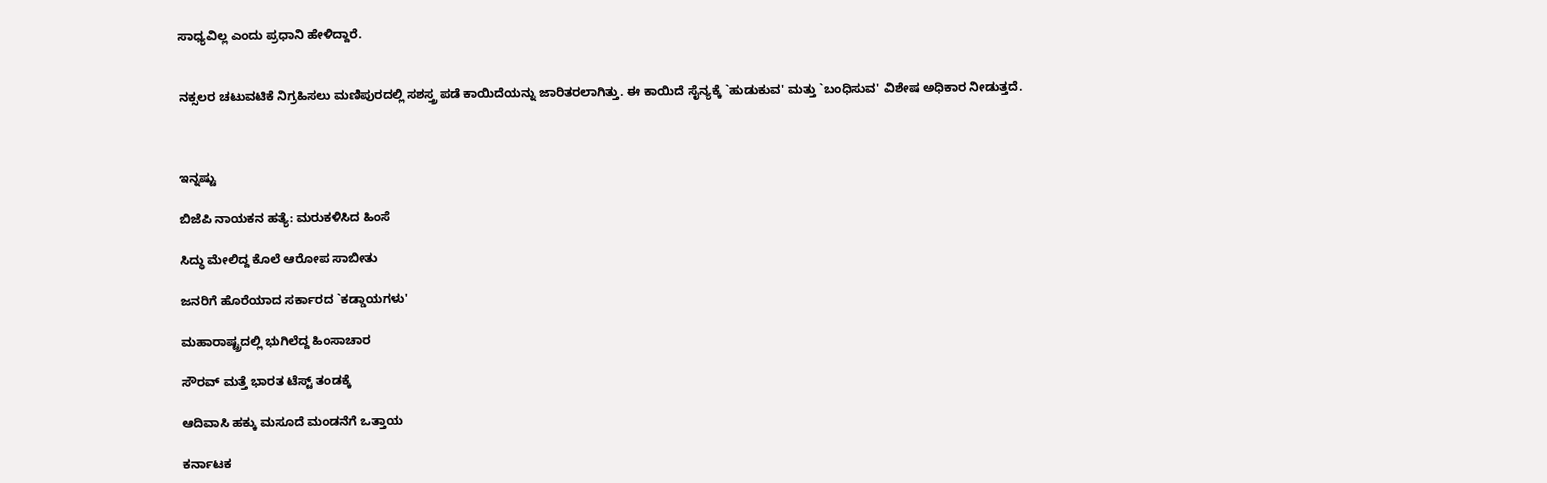ಸಾಧ್ಯವಿಲ್ಲ ಎಂದು ಪ್ರಧಾನಿ ಹೇಳಿದ್ದಾರೆ.


ನಕ್ಸಲರ ಚಟುವಟಿಕೆ ನಿಗ್ರಹಿಸಲು ಮಣಿಪುರದಲ್ಲಿ ಸಶಸ್ತ್ರ ಪಡೆ ಕಾಯಿದೆಯನ್ನು ಜಾರಿತರಲಾಗಿತ್ತು. ಈ ಕಾಯಿದೆ ಸೈನ್ಯಕ್ಕೆ `ಹುಡುಕುವ' ಮತ್ತು `ಬಂಧಿಸುವ' ವಿಶೇಷ ಅಧಿಕಾರ ನೀಡುತ್ತದೆ.



ಇನ್ನಷ್ಟು

ಬಿಜೆಪಿ ನಾಯಕನ ಹತ್ಯೆ: ಮರುಕಳಿಸಿದ ಹಿಂಸೆ

ಸಿದ್ಧು ಮೇಲಿದ್ದ ಕೊಲೆ ಆರೋಪ ಸಾಬೀತು

ಜನರಿಗೆ ಹೊರೆಯಾದ ಸರ್ಕಾರದ `ಕಡ್ಡಾಯಗಳು'

ಮಹಾರಾಷ್ಟ್ರದಲ್ಲಿ ಭುಗಿಲೆದ್ದ ಹಿಂಸಾಚಾರ

ಸೌರವ್ ಮತ್ತೆ ಭಾರತ ಟೆಸ್ಟ್ ತಂಡಕ್ಕೆ

ಆದಿವಾಸಿ ಹಕ್ಕು ಮಸೂದೆ ಮಂಡನೆಗೆ ಒತ್ತಾಯ

ಕರ್ನಾಟಕ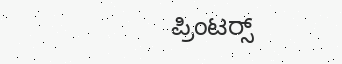ಪ್ರಿಂಟರ್‍ಸ್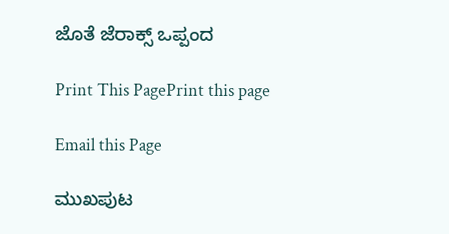ಜೊತೆ ಜೆರಾಕ್ಸ್ ಒಪ್ಪಂದ

Print This PagePrint this page

Email this Page

ಮುಖಪುಟ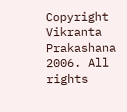Copyright Vikranta Prakashana 2006. All rights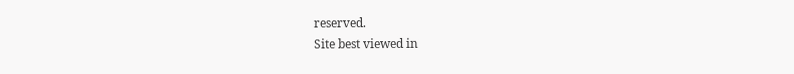reserved.
Site best viewed in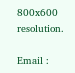800x600 resolution.

Email :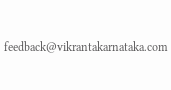feedback@vikrantakarnataka.com